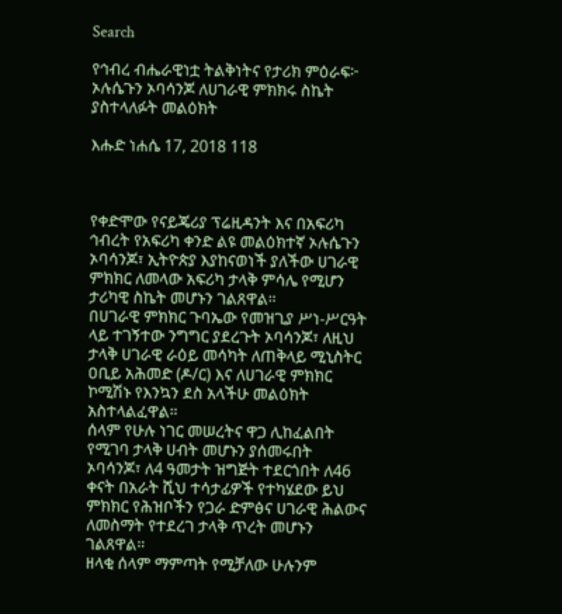Search

የኅብረ ብሔራዊነቷ ትልቅነትና የታሪክ ምዕራፍ፦ ኦሉሴጉን ኦባሳንጆ ለሀገራዊ ምክክሩ ስኬት ያስተላለፉት መልዕክት

እሑድ ነሐሴ 17, 2018 118



የቀድሞው የናይጄሪያ ፕሬዚዳንት እና በአፍሪካ ኅብረት የአፍሪካ ቀንድ ልዩ መልዕክተኛ ኦሉሴጉን ኦባሳንጆ፣ ኢትዮጵያ እያከናወነች ያለችው ሀገራዊ ምክክር ለመላው አፍሪካ ታላቅ ምሳሌ የሚሆን ታሪካዊ ስኬት መሆኑን ገልጸዋል።
በሀገራዊ ምክክር ጉባኤው የመዝጊያ ሥነ-ሥርዓት ላይ ተገኝተው ንግግር ያደረጉት ኦባሳንጆ፣ ለዚህ ታላቅ ሀገራዊ ራዕይ መሳካት ለጠቅላይ ሚኒስትር ዐቢይ አሕመድ (ዶ/ር) እና ለሀገራዊ ምክክር ኮሚሽኑ የእንኳን ደስ አላችሁ መልዕክት አስተላልፈዋል።
ሰላም የሁሉ ነገር መሠረትና ዋጋ ሊከፈልበት የሚገባ ታላቅ ሀብት መሆኑን ያሰመሩበት ኦባሳንጆ፣ ለ4 ዓመታት ዝግጅት ተደርጎበት ለ46 ቀናት በአራት ሺህ ተሳታፊዎች የተካሄደው ይህ ምክክር የሕዝቦችን የጋራ ድምፅና ሀገራዊ ሕልውና ለመስማት የተደረገ ታላቅ ጥረት መሆኑን ገልጸዋል።
ዘላቂ ሰላም ማምጣት የሚቻለው ሁሉንም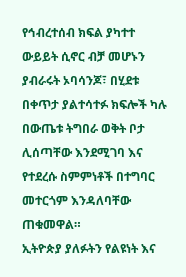የኅብረተሰብ ክፍል ያካተተ ውይይት ሲኖር ብቻ መሆኑን ያብራሩት ኦባሳንጆ፣ በሂደቱ በቀጥታ ያልተሳተፉ ክፍሎች ካሉ በውጤቱ ትግበራ ወቅት ቦታ ሊሰጣቸው እንደሚገባ እና የተደረሱ ስምምነቶች በተግባር መተርጎም እንዳለባቸው ጠቁመዋል።
ኢትዮጵያ ያለፉትን የልዩነት እና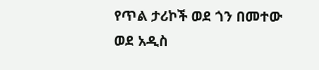የጥል ታሪኮች ወደ ጎን በመተው ወደ አዲስ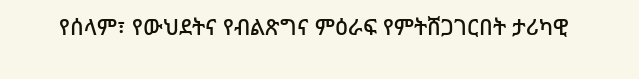የሰላም፣ የውህደትና የብልጽግና ምዕራፍ የምትሸጋገርበት ታሪካዊ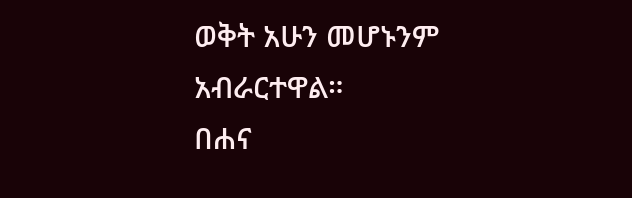ወቅት አሁን መሆኑንም አብራርተዋል።
በሐና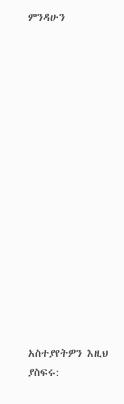ምንዳሁን

















አስተያየትዎን እዚህ ያስፍሩ: